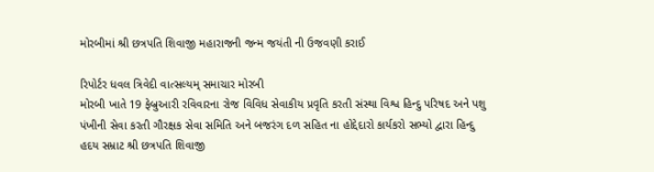મોરબીમાં શ્રી છત્રપતિ શિવાજી મહારાજની જન્મ જયંતી ની ઉજવણી કરાઈ

રિપોર્ટર ધવલ ત્રિવેદી વાત્સલ્યમ્ સમાચાર મોરબી
મોરબી ખાતે 19 ફેબ્રુઆરી રવિવારના રોજ વિવિધ સેવાકીય પ્રવૃતિ કરતી સંસ્થા વિશ્વ હિન્દુ પરિષદ અને પશુ પંખીની સેવા કરતી ગૌરક્ષક સેવા સમિતિ અને બજરંગ દળ સહિત ના હોદ્દેદારો કાર્યકરો સભ્યો દ્વારા હિન્દુ હદય સમ્રાટ શ્રી છત્રપતિ શિવાજી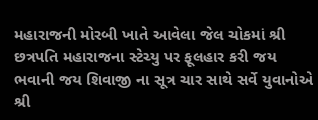મહારાજની મોરબી ખાતે આવેલા જેલ ચોકમાં શ્રી છત્રપતિ મહારાજના સ્ટેચ્યુ પર ફૂલહાર કરી જય ભવાની જય શિવાજી ના સૂત્ર ચાર સાથે સર્વે યુવાનોએ શ્રી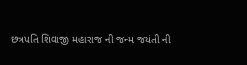છત્રપતિ શિવાજી મહારાજ ની જન્મ જયંતી ની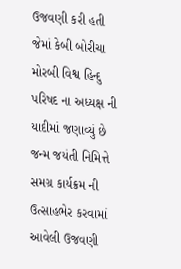ઉજવણી કરી હતી જેમાં કેબી બોરીચા મોરબી વિશ્વ હિન્દુ પરિષદ ના અધ્યક્ષ ની યાદીમાં જણાવ્યું છે જન્મ જયંતી નિમિત્તે સમગ્ર કાર્યક્રમ ની ઉત્સાહભેર કરવામાં આવેલી ઉજવણી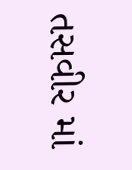તસવીર માં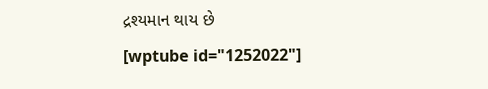દ્રશ્યમાન થાય છે
[wptube id="1252022"]